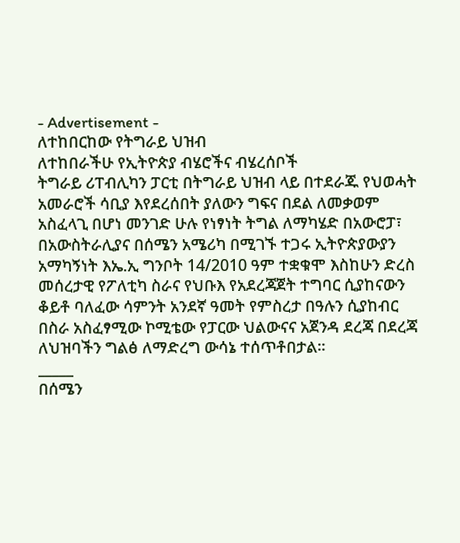- Advertisement -
ለተከበርከው የትግራይ ህዝብ
ለተከበራችሁ የኢትዮጵያ ብሄሮችና ብሄረሰቦች
ትግራይ ሪፐብሊካን ፓርቲ በትግራይ ህዝብ ላይ በተደራጁ የህወሓት አመራሮች ሳቢያ እየደረሰበት ያለውን ግፍና በደል ለመቃወም አስፈላጊ በሆነ መንገድ ሁሉ የነፃነት ትግል ለማካሄድ በአውሮፓ፣ በአውስትራሊያና በሰሜን አሜሪካ በሚገኙ ተጋሩ ኢትዮጵያውያን አማካኝነት እኤ.ኢ ግንቦት 14/2010 ዓም ተቋቁሞ እስከሁን ድረስ መሰረታዊ የፖለቲካ ስራና የህቡእ የአደረጃጀት ተግባር ሲያከናውን ቆይቶ ባለፈው ሳምንት አንደኛ ዓመት የምስረታ በዓሉን ሲያከብር በስራ አስፈፃሚው ኮሚቴው የፓርው ህልውናና አጀንዳ ደረጃ በደረጃ ለህዝባችን ግልፅ ለማድረግ ውሳኔ ተሰጥቶበታል።
_____
በሰሜን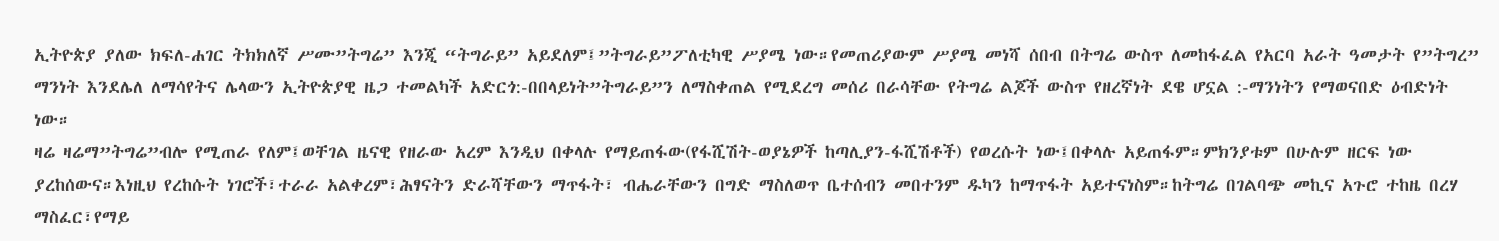ኢትዮጵያ ያለው ክፍለ-ሐገር ትክክለኛ ሥሙ”ትግሬ” እንጂ “ትግራይ” አይደለም፤”ትግራይ”ፖለቲካዊ ሥያሜ ነው።የመጠሪያውም ሥያሜ መነሻ ሰበብ በትግሬ ውስጥ ለመከፋፈል የአርባ አራት ዓመታት የ”ትግረ” ማንነት እንደሌለ ለማሳየትና ሌላውን ኢትዮጵያዊ ዜጋ ተመልካች አድርጎ:-በበላይነት”ትግራይ”ን ለማስቀጠል የሚደረግ መሰሪ በራሳቸው የትግሬ ልጆች ውስጥ የዘረኛነት ደዌ ሆኗል :-ማንነትን የማወናበድ ዕብድነት ነው።
ዛሬ ዛሬማ”ትግሬ”ብሎ የሚጠራ የለም፤ወቸገል ዜናዊ የዘራው አረም እንዲህ በቀላሉ የማይጠፋው(የፋሺሽት-ወያኔዎች ከጣሊያን-ፋሺሽቶች) የወረሱት ነው፤በቀላሉ አይጠፋም።ምክንያቱም በሁሉም ዘርፍ ነው ያረከሰውና።እነዚህ የረከሱት ነገሮች፣ተራራ አልቀረም፣ሕፃናትን ድራሻቸውን ማጥፋት፣ ብሔራቸውን በግድ ማስለወጥ ቤተሰብን መበተንም ዱካን ከማጥፋት አይተናነስም።ከትግሬ በገልባጭ መኪና አጉሮ ተከዜ በረሃ ማስፈር፣የማይ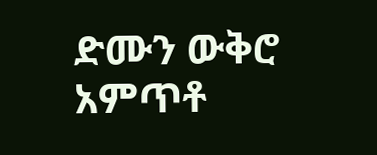ድሙን ውቅሮ አምጥቶ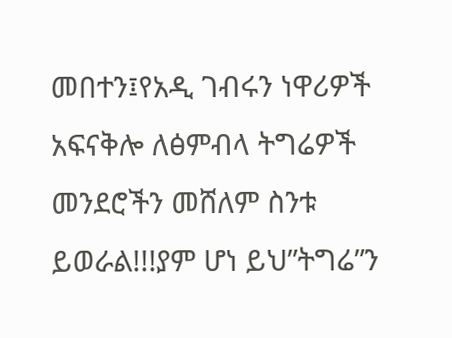መበተን፤የአዲ ገብሩን ነዋሪዎች አፍናቅሎ ለፅምብላ ትግሬዎች መንደሮችን መሸለም ስንቱ ይወራል!!!ያም ሆነ ይህ”ትግሬ”ን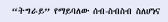“ትግራይ” የማይባለው ሰብ-ስብስብ ስለሆነና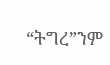“ትግረ”ንም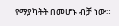የማያካትት በመሆኑ ብቻ ነው።